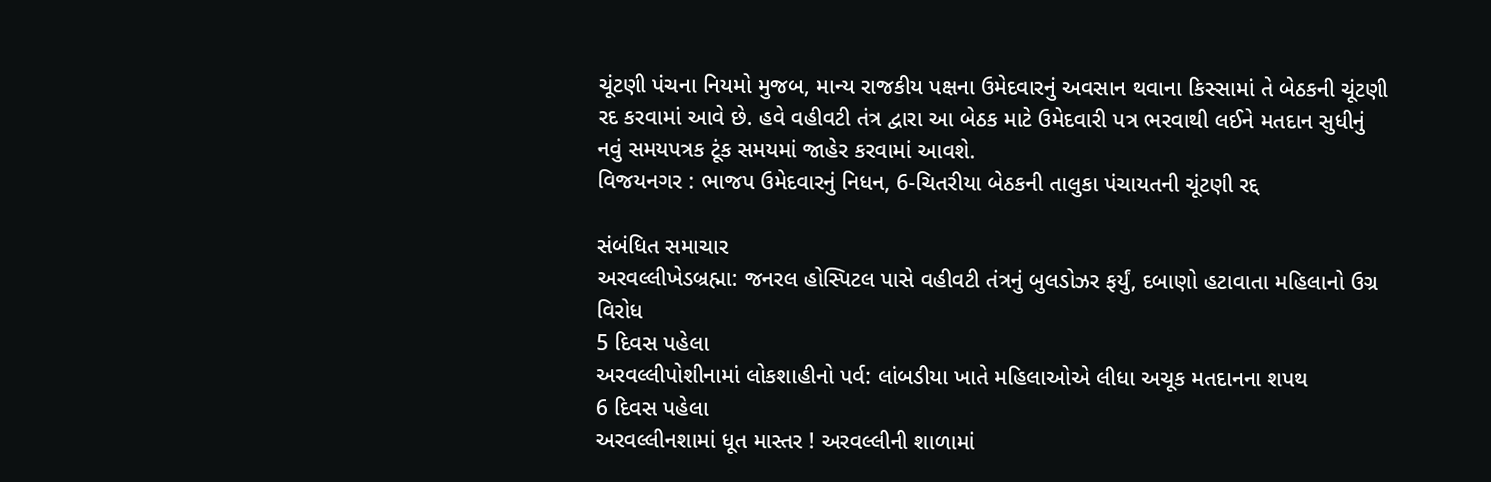ચૂંટણી પંચના નિયમો મુજબ, માન્ય રાજકીય પક્ષના ઉમેદવારનું અવસાન થવાના કિસ્સામાં તે બેઠકની ચૂંટણી રદ કરવામાં આવે છે. હવે વહીવટી તંત્ર દ્વારા આ બેઠક માટે ઉમેદવારી પત્ર ભરવાથી લઈને મતદાન સુધીનું નવું સમયપત્રક ટૂંક સમયમાં જાહેર કરવામાં આવશે.
વિજયનગર : ભાજપ ઉમેદવારનું નિધન, 6-ચિતરીયા બેઠકની તાલુકા પંચાયતની ચૂંટણી રદ્દ

સંબંધિત સમાચાર
અરવલ્લીખેડબ્રહ્મા: જનરલ હોસ્પિટલ પાસે વહીવટી તંત્રનું બુલડોઝર ફર્યું, દબાણો હટાવાતા મહિલાનો ઉગ્ર વિરોધ
5 દિવસ પહેલા
અરવલ્લીપોશીનામાં લોકશાહીનો પર્વ: લાંબડીયા ખાતે મહિલાઓએ લીધા અચૂક મતદાનના શપથ
6 દિવસ પહેલા
અરવલ્લીનશામાં ધૂત માસ્તર ! અરવલ્લીની શાળામાં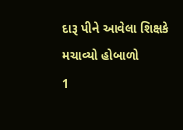દારૂ પીને આવેલા શિક્ષકે મચાવ્યો હોબાળો
1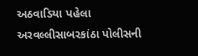અઠવાડિયા પહેલા
અરવલ્લીસાબરકાંઠા પોલીસની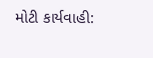મોટી કાર્યવાહી: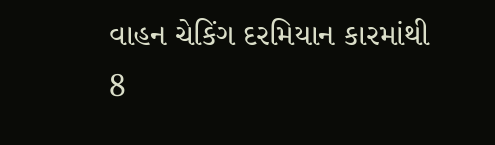વાહન ચેકિંગ દરમિયાન કારમાંથી 8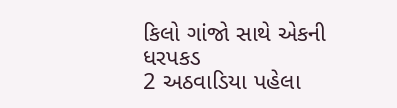કિલો ગાંજો સાથે એકની ધરપકડ
2 અઠવાડિયા પહેલા